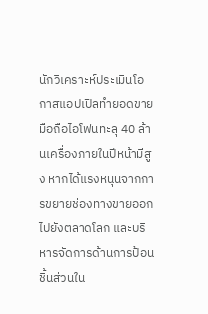นักวิเคราะห์ประเมินโอกาสแอปเปิลทำยอดขายมือถือไอโฟนทะลุ 40 ล้านเครื่องภายในปีหน้ามีสูง หากได้แรงหนุนจากการขยายช่องทางขายออกไปยังตลาดโลก และบริหารจัดการด้านการป้อนชิ้นส่วนใน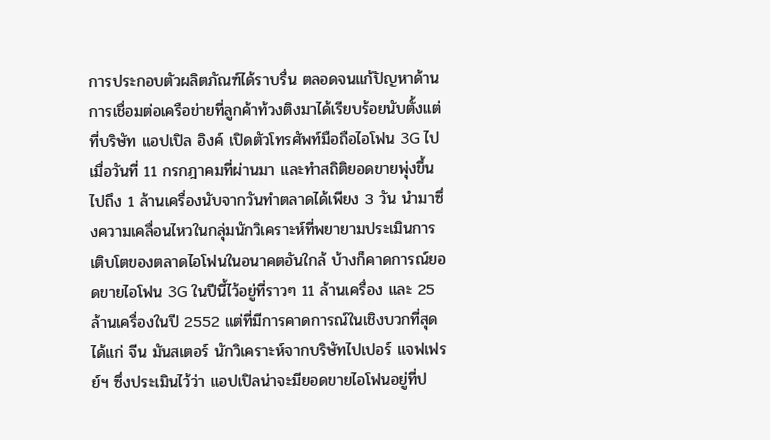การประกอบตัวผลิตภัณฑ์ได้ราบรื่น ตลอดจนแก้ปัญหาด้านการเชื่อมต่อเครือข่ายที่ลูกค้าท้วงติงมาได้เรียบร้อยนับตั้งแต่ที่บริษัท แอปเปิล อิงค์ เปิดตัวโทรศัพท์มือถือไอโฟน 3G ไปเมื่อวันที่ 11 กรกฎาคมที่ผ่านมา และทำสถิติยอดขายพุ่งขึ้นไปถึง 1 ล้านเครื่องนับจากวันทำตลาดได้เพียง 3 วัน นำมาซึ่งความเคลื่อนไหวในกลุ่มนักวิเคราะห์ที่พยายามประเมินการเติบโตของตลาดไอโฟนในอนาคตอันใกล้ บ้างก็คาดการณ์ยอดขายไอโฟน 3G ในปีนี้ไว้อยู่ที่ราวๆ 11 ล้านเครื่อง และ 25 ล้านเครื่องในปี 2552 แต่ที่มีการคาดการณ์ในเชิงบวกที่สุดได้แก่ จีน มันสเตอร์ นักวิเคราะห์จากบริษัทไปเปอร์ แจฟเฟรย์ฯ ซึ่งประเมินไว้ว่า แอปเปิลน่าจะมียอดขายไอโฟนอยู่ที่ป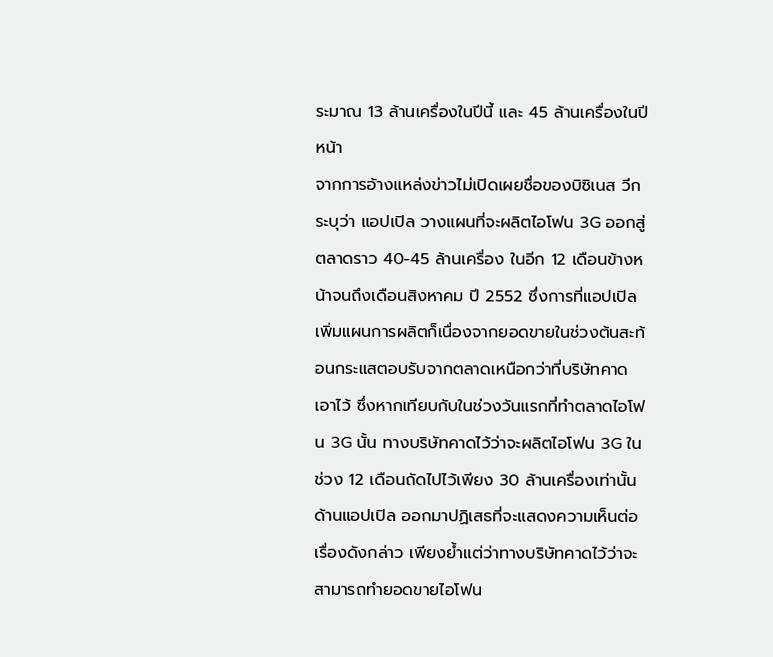ระมาณ 13 ล้านเครื่องในปีนี้ และ 45 ล้านเครื่องในปีหน้า
จากการอ้างแหล่งข่าวไม่เปิดเผยชื่อของบิซิเนส วีก ระบุว่า แอปเปิล วางแผนที่จะผลิตไอโฟน 3G ออกสู่ตลาดราว 40-45 ล้านเครื่อง ในอีก 12 เดือนข้างหน้าจนถึงเดือนสิงหาคม ปี 2552 ซึ่งการที่แอปเปิลเพิ่มแผนการผลิตก็เนื่องจากยอดขายในช่วงต้นสะท้อนกระแสตอบรับจากตลาดเหนือกว่าที่บริษัทคาดเอาไว้ ซึ่งหากเทียบกับในช่วงวันแรกที่ทำตลาดไอโฟน 3G นั้น ทางบริษัทคาดไว้ว่าจะผลิตไอโฟน 3G ในช่วง 12 เดือนถัดไปไว้เพียง 30 ล้านเครื่องเท่านั้น
ด้านแอปเปิล ออกมาปฏิเสธที่จะแสดงความเห็นต่อเรื่องดังกล่าว เพียงย้ำแต่ว่าทางบริษัทคาดไว้ว่าจะสามารถทำยอดขายไอโฟน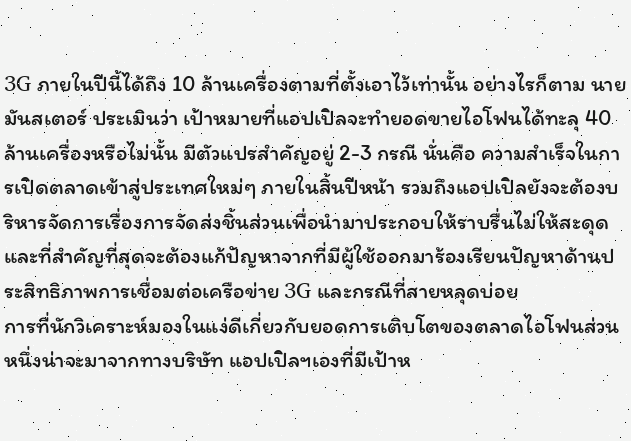3G ภายในปีนี้ได้ถึง 10 ล้านเครื่องตามที่ตั้งเอาไว้เท่านั้น อย่างไรก็ตาม นายมันสเตอร์ ประเมินว่า เป้าหมายที่แอปเปิลจะทำยอดขายไอโฟนได้ทะลุ 40 ล้านเครื่องหรือไม่นั้น มีตัวแปรสำคัญอยู่ 2-3 กรณี นั่นคือ ความสำเร็จในการเปิดตลาดเข้าสู่ประเทศใหม่ๆ ภายในสิ้นปีหน้า รวมถึงแอปเปิลยังจะต้องบริหารจัดการเรื่องการจัดส่งชิ้นส่วนเพื่อนำมาประกอบให้ราบรื่นไม่ให้สะดุด และที่สำคัญที่สุดจะต้องแก้ปัญหาจากที่มีผู้ใช้ออกมาร้องเรียนปัญหาด้านประสิทธิภาพการเชื่อมต่อเครือข่าย 3G และกรณีที่สายหลุดบ่อย
การที่นักวิเคราะห์มองในแง่ดีเกี่ยวกับยอดการเติบโตของตลาดไอโฟนส่วนหนึ่งน่าจะมาจากทางบริษัท แอปเปิลฯเองที่มีเป้าห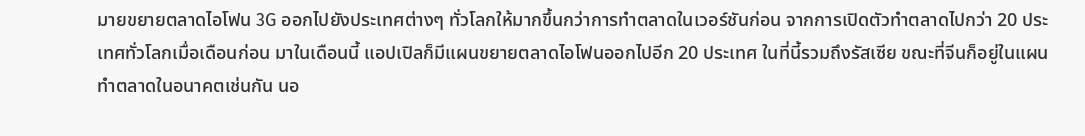มายขยายตลาดไอโฟน 3G ออกไปยังประเทศต่างๆ ทั่วโลกให้มากขึ้นกว่าการทำตลาดในเวอร์ชันก่อน จากการเปิดตัวทำตลาดไปกว่า 20 ประเทศทั่วโลกเมื่อเดือนก่อน มาในเดือนนี้ แอปเปิลก็มีแผนขยายตลาดไอโฟนออกไปอีก 20 ประเทศ ในที่นี้รวมถึงรัสเซีย ขณะที่จีนก็อยู่ในแผนทำตลาดในอนาคตเช่นกัน นอ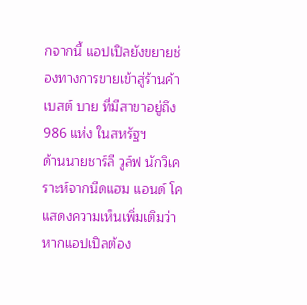กจากนี้ แอปเปิลยังขยายช่องทางการขายเข้าสู่ร้านค้าเบสต์ บาย ที่มีสาขาอยู่ถึง 986 แห่ง ในสหรัฐฯ
ด้านนายชาร์ลี วูล์ฟ นักวิเคราะห์จากนีดแฮม แอนด์ โค แสดงความเห็นเพิ่มเติมว่า หากแอปเปิลต้อง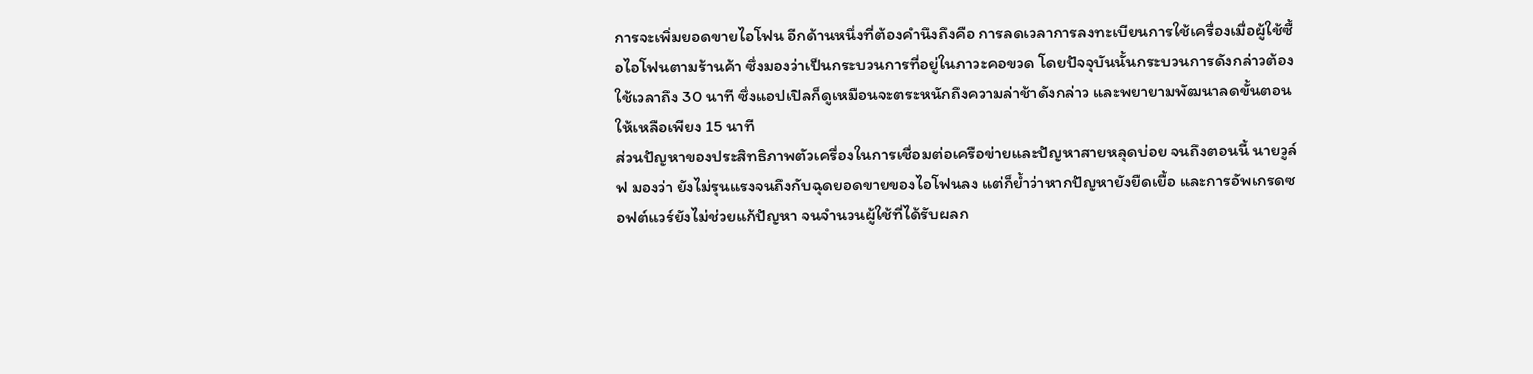การจะเพิ่มยอดขายไอโฟน อีกด้านหนึ่งที่ต้องคำนึงถึงคือ การลดเวลาการลงทะเบียนการใช้เครื่องเมื่อผู้ใช้ซื้อไอโฟนตามร้านค้า ซึ่งมองว่าเป็นกระบวนการที่อยู่ในภาวะคอขวด โดยปัจจุบันนั้นกระบวนการดังกล่าวต้องใช้เวลาถึง 30 นาที ซึ่งแอปเปิลก็ดูเหมือนจะตระหนักถึงความล่าช้าดังกล่าว และพยายามพัฒนาลดขั้นตอนให้เหลือเพียง 15 นาที
ส่วนปัญหาของประสิทธิภาพตัวเครื่องในการเชื่อมต่อเครือข่ายและปัญหาสายหลุดบ่อย จนถึงตอนนี้ นายวูล์ฟ มองว่า ยังไม่รุนแรงจนถึงกับฉุดยอดขายของไอโฟนลง แต่ก็ย้ำว่าหากปัญหายังยืดเยื้อ และการอัพเกรดซอฟต์แวร์ยังไม่ช่วยแก้ปัญหา จนจำนวนผู้ใช้ที่ได้รับผลก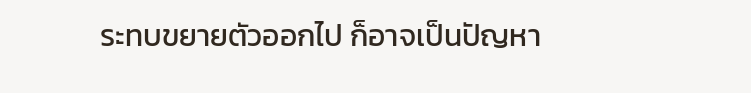ระทบขยายตัวออกไป ก็อาจเป็นปัญหา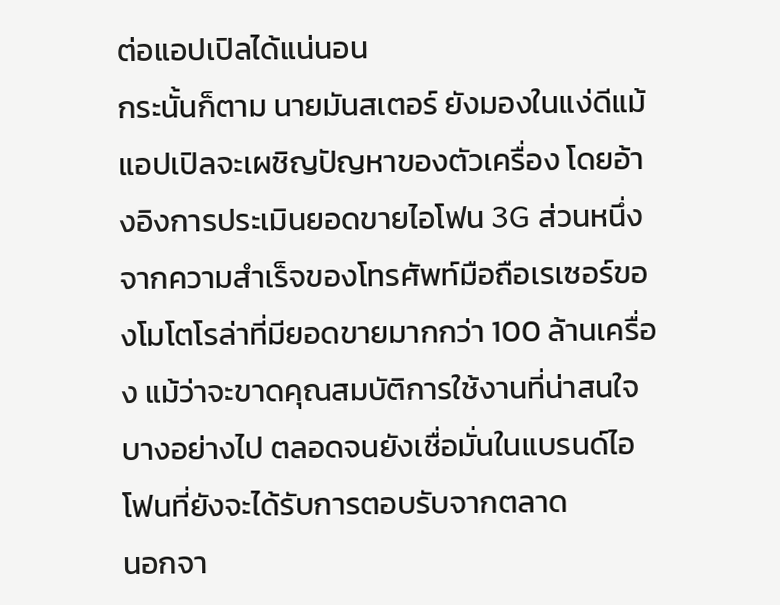ต่อแอปเปิลได้แน่นอน
กระนั้นก็ตาม นายมันสเตอร์ ยังมองในแง่ดีแม้แอปเปิลจะเผชิญปัญหาของตัวเครื่อง โดยอ้างอิงการประเมินยอดขายไอโฟน 3G ส่วนหนึ่งจากความสำเร็จของโทรศัพท์มือถือเรเซอร์ของโมโตโรล่าที่มียอดขายมากกว่า 100 ล้านเครื่อง แม้ว่าจะขาดคุณสมบัติการใช้งานที่น่าสนใจบางอย่างไป ตลอดจนยังเชื่อมั่นในแบรนด์ไอโฟนที่ยังจะได้รับการตอบรับจากตลาด
นอกจา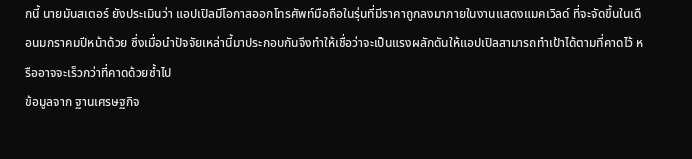กนี้ นายมันสเตอร์ ยังประเมินว่า แอปเปิลมีโอกาสออกโทรศัพท์มือถือในรุ่นที่มีราคาถูกลงมาภายในงานแสดงแมคเวิลด์ ที่จะจัดขึ้นในเดือนมกราคมปีหน้าด้วย ซึ่งเมื่อนำปัจจัยเหล่านี้มาประกอบกันจึงทำให้เชื่อว่าจะเป็นแรงผลักดันให้แอปเปิลสามารถทำเป้าได้ตามที่คาดไว้ หรืออาจจะเร็วกว่าที่คาดด้วยซ้ำไป
ข้อมูลจาก ฐานเศรษฐกิจ